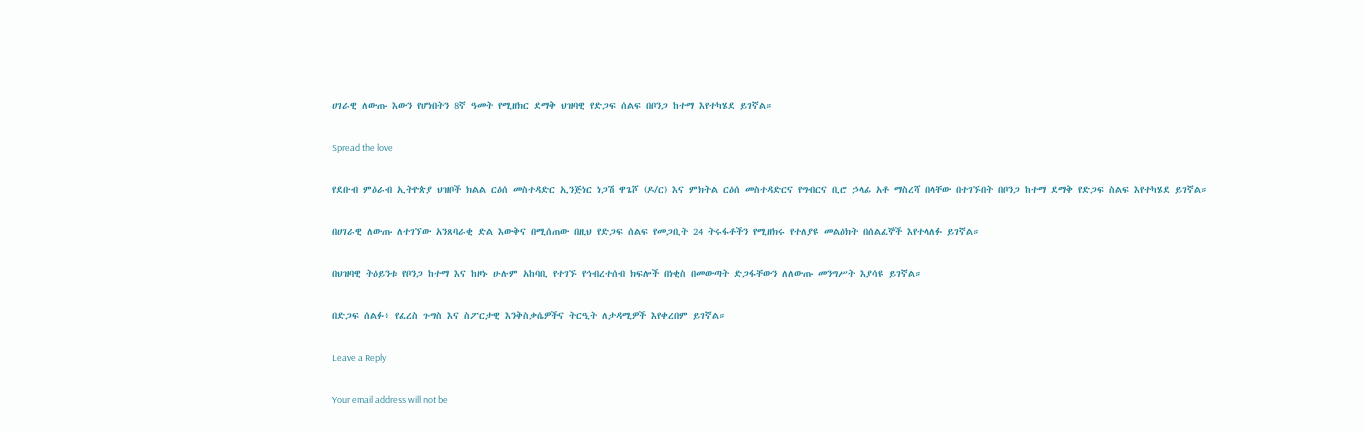ሀገራዊ ለውጡ እውን የሆነበትን 8ኛ ዓመት የሚዘክር ደማቅ ህዝባዊ የድጋፍ ሰልፍ በቦንጋ ከተማ እየተካሄደ ይገኛል።

Spread the love

የደቡብ ምዕራብ ኢትዮጵያ ህዝቦች ክልል ርዕሰ መስተዳድር ኢንጅነር ነጋሽ ዋጌሾ (ዶ/ር) እና ምክትል ርዕሰ መስተዳድርና የግብርና ቢሮ ኃላፊ አቶ ማስረሻ በላቸው በተገኙበት በቦንጋ ከተማ ደማቅ የድጋፍ ስልፍ እየተካሄደ ይገኛል።

በሀገራዊ ለውጡ ለተገኘው አንጸባራቂ ድል እውቅና በሚሰጠው በዚህ የድጋፍ ሰልፍ የመጋቢት 24 ትሩፋቶችን የሚዘክሩ የተለያዩ መልዕክት በሰልፈኞች እየተላለፉ ይገኛል።

በህዝባዊ ትዕይንቱ የቦንጋ ከተማ እና ከዞኑ ሁሉም አከባቢ የተገኙ የኅብረተሰብ ክፍሎች በነቂስ በመውጣት ድጋፋቸውን ለለውጡ መንግሥት እያሳዩ ይገኛል።

በድጋፍ ሰልፉ፥ የፈረስ ጉግስ እና ስፖርታዊ እንቅስቃሴዎችና ትርዒት ለታዳሚዎች እየቀረበም ይገኛል።

Leave a Reply

Your email address will not be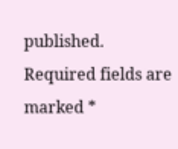published. Required fields are marked *